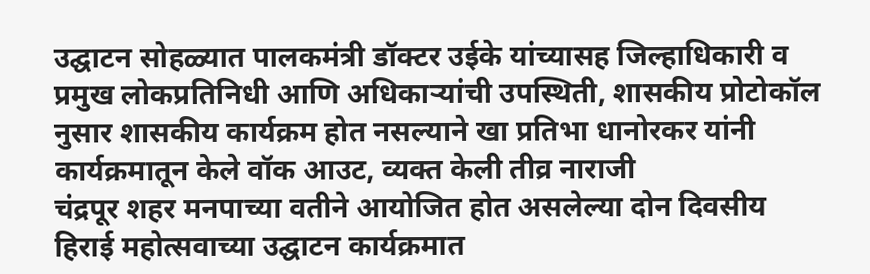उद्घाटन सोहळ्यात पालकमंत्री डॉक्टर उईके यांच्यासह जिल्हाधिकारी व प्रमुख लोकप्रतिनिधी आणि अधिकाऱ्यांची उपस्थिती, शासकीय प्रोटोकॉल नुसार शासकीय कार्यक्रम होत नसल्याने खा प्रतिभा धानोरकर यांनी कार्यक्रमातून केले वॉक आउट, व्यक्त केली तीव्र नाराजी
चंद्रपूर शहर मनपाच्या वतीने आयोजित होत असलेल्या दोन दिवसीय हिराई महोत्सवाच्या उद्घाटन कार्यक्रमात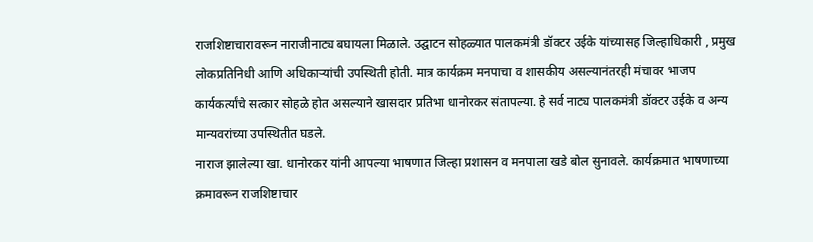राजशिष्टाचारावरून नाराजीनाट्य बघायला मिळाले. उद्घाटन सोहळ्यात पालकमंत्री डॉक्टर उईके यांच्यासह जिल्हाधिकारी , प्रमुख लोकप्रतिनिधी आणि अधिकाऱ्यांची उपस्थिती होती. मात्र कार्यक्रम मनपाचा व शासकीय असल्यानंतरही मंचावर भाजप कार्यकर्त्यांचे सत्कार सोहळे होत असल्याने खासदार प्रतिभा धानोरकर संतापल्या. हे सर्व नाट्य पालकमंत्री डॉक्टर उईके व अन्य मान्यवरांच्या उपस्थितीत घडले.
नाराज झालेल्या खा. धानोरकर यांनी आपल्या भाषणात जिल्हा प्रशासन व मनपाला खडे बोल सुनावले. कार्यक्रमात भाषणाच्या क्रमावरून राजशिष्टाचार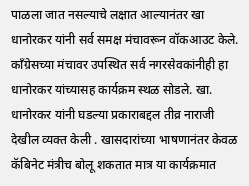पाळला जात नसल्याचे लक्षात आल्यानंतर खा धानोरकर यांनी सर्व समक्ष मंचावरून वॉकआउट केले. काँग्रेसच्या मंचावर उपस्थित सर्व नगरसेवकांनीही हा धानोरकर यांच्यासह कार्यक्रम स्थळ सोडले. खा. धानोरकर यांनी घडल्या प्रकाराबद्दल तीव्र नाराजी देखील व्यक्त केली . खासदारांच्या भाषणानंतर केवळ कॅबिनेट मंत्रीच बोलू शकतात मात्र या कार्यक्रमात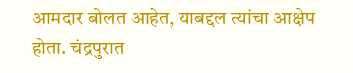आमदार बोलत आहेत, याबद्दल त्यांचा आक्षेप होता. चंद्रपुरात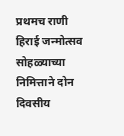प्रथमच राणी हिराई जन्मोत्सव सोहळ्याच्या निमित्ताने दोन दिवसीय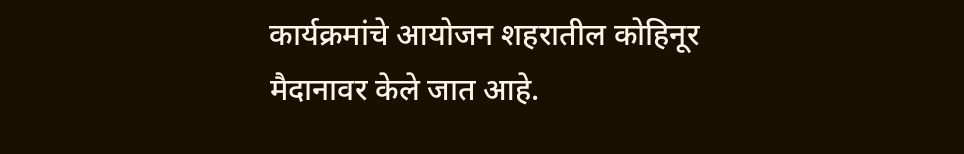कार्यक्रमांचे आयोजन शहरातील कोहिनूर मैदानावर केले जात आहे.